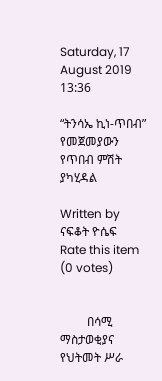Saturday, 17 August 2019 13:36

“ትንሳኤ ኪነ-ጥበብ” የመጀመያውን የጥበብ ምሽት ያካሂዳል

Written by  ናፍቆት ዮሴፍ
Rate this item
(0 votes)


         በሳሚ ማስታወቂያና የህትመት ሥራ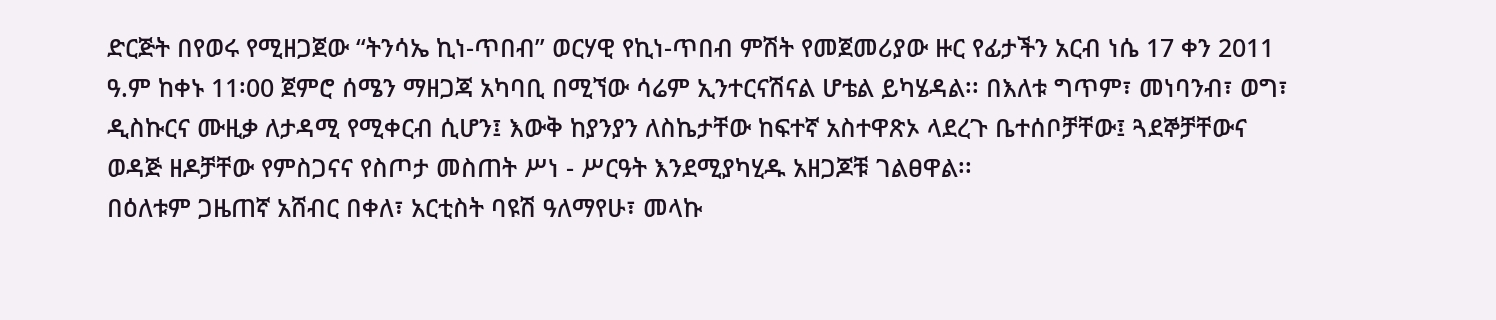ድርጅት በየወሩ የሚዘጋጀው “ትንሳኤ ኪነ-ጥበብ” ወርሃዊ የኪነ-ጥበብ ምሽት የመጀመሪያው ዙር የፊታችን አርብ ነሴ 17 ቀን 2011 ዓ.ም ከቀኑ 11፡00 ጀምሮ ሰሜን ማዘጋጃ አካባቢ በሚኘው ሳሬም ኢንተርናሽናል ሆቴል ይካሄዳል፡፡ በእለቱ ግጥም፣ መነባንብ፣ ወግ፣ ዲስኩርና ሙዚቃ ለታዳሚ የሚቀርብ ሲሆን፤ እውቅ ከያንያን ለስኬታቸው ከፍተኛ አስተዋጽኦ ላደረጉ ቤተሰቦቻቸው፤ ጓደኞቻቸውና ወዳጅ ዘዶቻቸው የምስጋናና የስጦታ መስጠት ሥነ - ሥርዓት እንደሚያካሂዱ አዘጋጆቹ ገልፀዋል፡፡
በዕለቱም ጋዜጠኛ አሸብር በቀለ፣ አርቲስት ባዩሽ ዓለማየሁ፣ መላኩ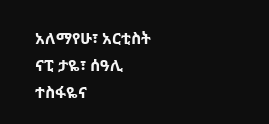አለማየሁ፣ አርቲስት ናፒ ታዬ፣ ሰዓሊ ተስፋዬና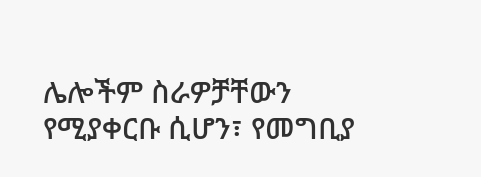ሌሎችም ስራዎቻቸውን የሚያቀርቡ ሲሆን፣ የመግቢያ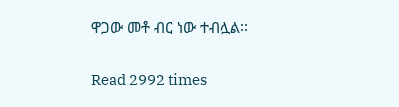ዋጋው መቶ ብር ነው ተብሏል፡፡

Read 2992 times